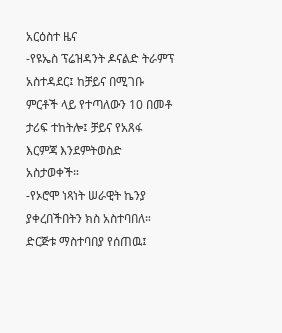አርዕስተ ዜና
-የዩኤስ ፕሬዝዳንት ዶናልድ ትራምፕ አስተዳደር፤ ከቻይና በሚገቡ ምርቶች ላይ የተጣለውን 10 በመቶ ታሪፍ ተከትሎ፤ ቻይና የአጸፋ እርምጃ እንደምትወስድ አስታወቀች።
-የኦሮሞ ነጻነት ሠራዊት ኬንያ ያቀረበችበትን ክስ አስተባበለ። ድርጅቱ ማስተባበያ የሰጠዉ፤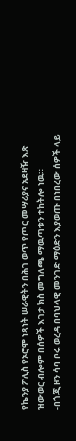የኬንያ ፖሊስ የኦሮሞ ነጻነት ሠራዊትን በሕገ ወጥ የጦር መሣሪያና አደዛዥ እጽ ዝውወር ብሎም በሰዎች እገታ ክስ መግለጫ ማዉጣቱን ተከትሎ ነዉ።
-በጎጂ ዞን ሳባ ቦሩ ወረዳ በባህላዊ መንገድ ማዕድን እያወጡ በነበረው ሰዎች ላይ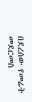በደረሰው የመሬት መደርመስ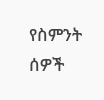የስምንት ሰዎች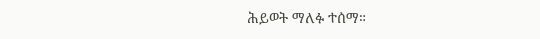ሕይወት ማለፉ ተሰማ።